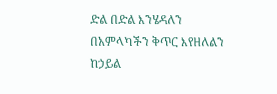ድል በድል እንሄዳለን
በአምላካችን ቅጥር እየዘለልን
ከኃይል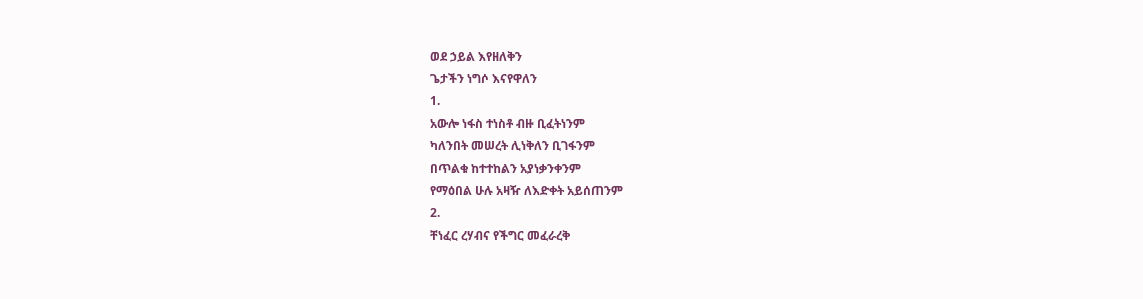ወደ ኃይል እየዘለቅን
ጌታችን ነግሶ እናየዋለን
1.
አውሎ ነፋስ ተነስቶ ብዙ ቢፈትነንም
ካለንበት መሠረት ሊነቅለን ቢገፋንም
በጥልቁ ከተተከልን አያነቃንቀንም
የማዕበል ሁሉ አዛዥ ለእድቀት አይሰጠንም
2.
ቸነፈር ረሃብና የችግር መፈራረቅ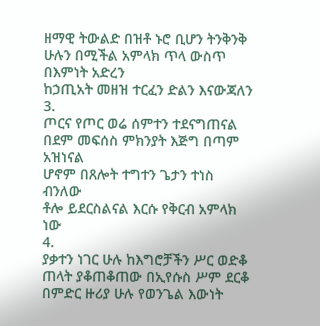ዘማዊ ትውልድ በዝቶ ኑሮ ቢሆን ትንቅንቅ
ሁሉን በሚችል አምላክ ጥላ ውስጥ በእምነት አድረን
ከኃጢአት መዘዝ ተርፈን ድልን እናውጃለን
3.
ጦርና የጦር ወሬ ሰምተን ተደናግጠናል
በደም መፍሰስ ምክንያት እጅግ በጣም አዝነናል
ሆኖም በጸሎት ተግተን ጌታን ተነስ ብንለው
ቶሎ ይደርስልናል እርሱ የቅርብ አምላክ ነው
4.
ያቃተን ነገር ሁሉ ከእግሮቻችን ሥር ወድቆ
ጠላት ያቆጠቆጠው በኢየሱስ ሥም ደርቆ
በምድር ዙሪያ ሁሉ የወንጌል እውነት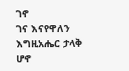ገኖ
ገና እናየዋለን እግዚአሔር ታላቅ ሆኖ